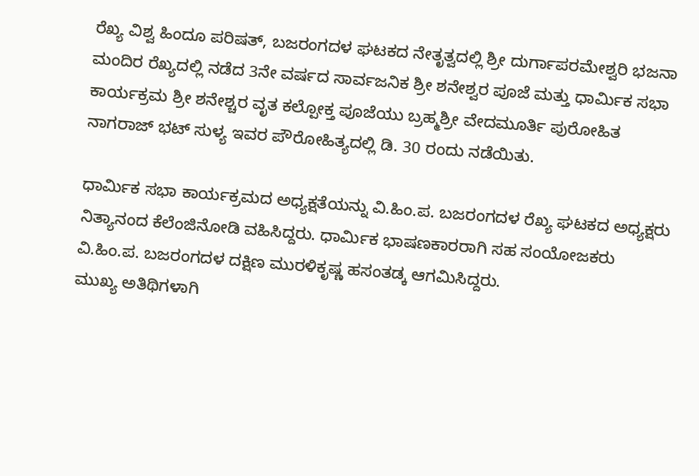ರೆಖ್ಯ ವಿಶ್ವ ಹಿಂದೂ ಪರಿಷತ್, ಬಜರಂಗದಳ ಘಟಕದ ನೇತೃತ್ವದಲ್ಲಿ ಶ್ರೀ ದುರ್ಗಾಪರಮೇಶ್ವರಿ ಭಜನಾ ಮಂದಿರ ರೆಖ್ಯದಲ್ಲಿ ನಡೆದ 3ನೇ ವರ್ಷದ ಸಾರ್ವಜನಿಕ ಶ್ರೀ ಶನೇಶ್ವರ ಪೂಜೆ ಮತ್ತು ಧಾರ್ಮಿಕ ಸಭಾ ಕಾರ್ಯಕ್ರಮ ಶ್ರೀ ಶನೇಶ್ಚರ ವೃತ ಕಲ್ಪೋಕ್ತ ಪೂಜೆಯು ಬ್ರಹ್ಮಶ್ರೀ ವೇದಮೂರ್ತಿ ಪುರೋಹಿತ ನಾಗರಾಜ್ ಭಟ್ ಸುಳ್ಯ ಇವರ ಪೌರೋಹಿತ್ಯದಲ್ಲಿ ಡಿ. 30 ರಂದು ನಡೆಯಿತು.

ಧಾರ್ಮಿಕ ಸಭಾ ಕಾರ್ಯಕ್ರಮದ ಅಧ್ಯಕ್ಷತೆಯನ್ನು ವಿ.ಹಿಂ.ಪ. ಬಜರಂಗದಳ ರೆಖ್ಯ ಘಟಕದ ಅಧ್ಯಕ್ಷರು ನಿತ್ಯಾನಂದ ಕೆಲೆಂಜಿನೋಡಿ ವಹಿಸಿದ್ದರು. ಧಾರ್ಮಿಕ ಭಾಷಣಕಾರರಾಗಿ ಸಹ ಸಂಯೋಜಕರು ವಿ.ಹಿಂ.ಪ. ಬಜರಂಗದಳ ದಕ್ಷಿಣ ಮುರಳಿಕೃಷ್ಣ ಹಸಂತಡ್ಕ ಆಗಮಿಸಿದ್ದರು.
ಮುಖ್ಯ ಅತಿಥಿಗಳಾಗಿ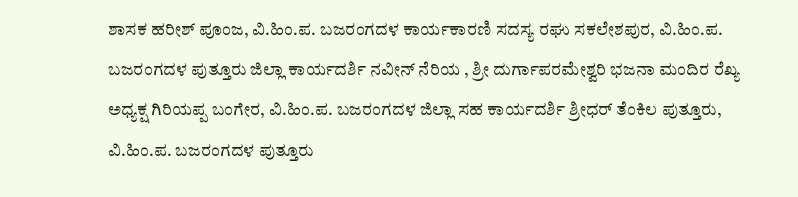ಶಾಸಕ ಹರೀಶ್ ಪೂಂಜ, ವಿ.ಹಿಂ.ಪ. ಬಜರಂಗದಳ ಕಾರ್ಯಕಾರಣಿ ಸದಸ್ಯ ರಘು ಸಕಲೇಶಪುರ, ವಿ.ಹಿಂ.ಪ. ಬಜರಂಗದಳ ಪುತ್ತೂರು ಜಿಲ್ಲಾ ಕಾರ್ಯದರ್ಶಿ ನವೀನ್ ನೆರಿಯ , ಶ್ರೀ ದುರ್ಗಾಪರಮೇಶ್ವರಿ ಭಜನಾ ಮಂದಿರ ರೆಖ್ಯ ಅಧ್ಯಕ್ಷ ಗಿರಿಯಪ್ಪ ಬಂಗೇರ, ವಿ.ಹಿಂ.ಪ. ಬಜರಂಗದಳ ಜಿಲ್ಲಾ ಸಹ ಕಾರ್ಯದರ್ಶಿ ಶ್ರೀಧರ್ ತೆಂಕಿಲ ಪುತ್ತೂರು, ವಿ.ಹಿಂ.ಪ. ಬಜರಂಗದಳ ಪುತ್ತೂರು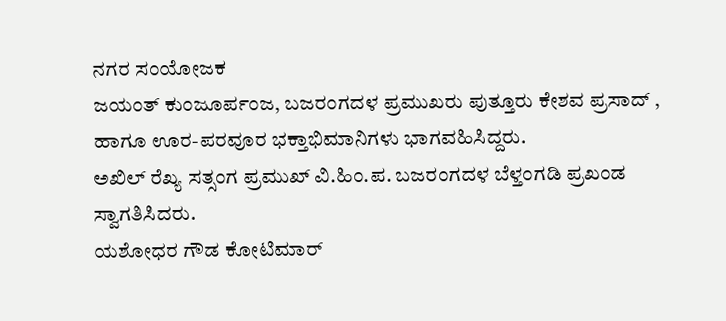ನಗರ ಸಂಯೋಜಕ
ಜಯಂತ್ ಕುಂಜೂರ್ಪಂಜ, ಬಜರಂಗದಳ ಪ್ರಮುಖರು ಪುತ್ತೂರು ಕೇಶವ ಪ್ರಸಾದ್ , ಹಾಗೂ ಊರ-ಪರವೂರ ಭಕ್ತಾಭಿಮಾನಿಗಳು ಭಾಗವಹಿಸಿದ್ದರು.
ಅಖಿಲ್ ರೆಖ್ಯ ಸತ್ಸಂಗ ಪ್ರಮುಖ್ ವಿ.ಹಿಂ.ಪ. ಬಜರಂಗದಳ ಬೆಳ್ತಂಗಡಿ ಪ್ರಖಂಡ ಸ್ವಾಗತಿಸಿದರು.
ಯಶೋಧರ ಗೌಡ ಕೋಟಿಮಾರ್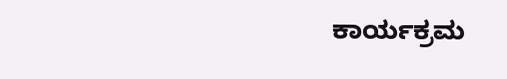ಕಾರ್ಯಕ್ರಮ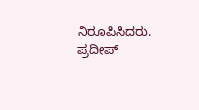ನಿರೂಪಿಸಿದರು. ಪ್ರದೀಪ್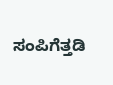ಸಂಪಿಗೆತ್ತಡಿ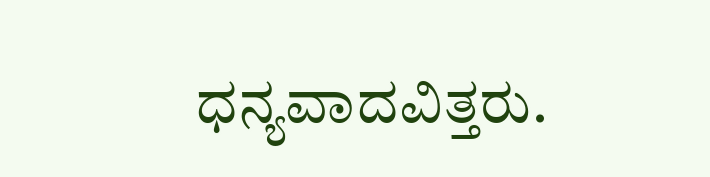ಧನ್ಯವಾದವಿತ್ತರು.